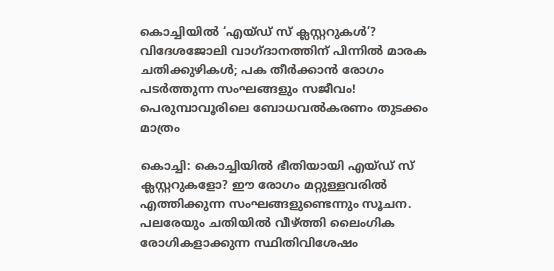കൊച്ചിയില്‍ ‘എയ്ഡ് സ് ക്ലസ്റ്ററുകള്‍’? വിദേശജോലി വാഗ്ദാനത്തിന് പിന്നില്‍ മാരക ചതിക്കുഴികള്‍; പക തീര്‍ക്കാന്‍ രോഗം പടര്‍ത്തുന്ന സംഘങ്ങളും സജീവം! പെരുമ്പാവൂരിലെ ബോധവല്‍കരണം തുടക്കം മാത്രം

കൊച്ചി: കൊച്ചിയില്‍ ഭീതിയായി എയ്ഡ് സ് ക്ലസ്റ്ററുകളോ? ഈ രോഗം മറ്റുള്ളവരില്‍ എത്തിക്കുന്ന സംഘങ്ങളുണ്ടെന്നും സൂചന. പലരേയും ചതിയില്‍ വീഴ്ത്തി ലൈംഗിക രോഗികളാക്കുന്ന സ്ഥിതിവിശേഷം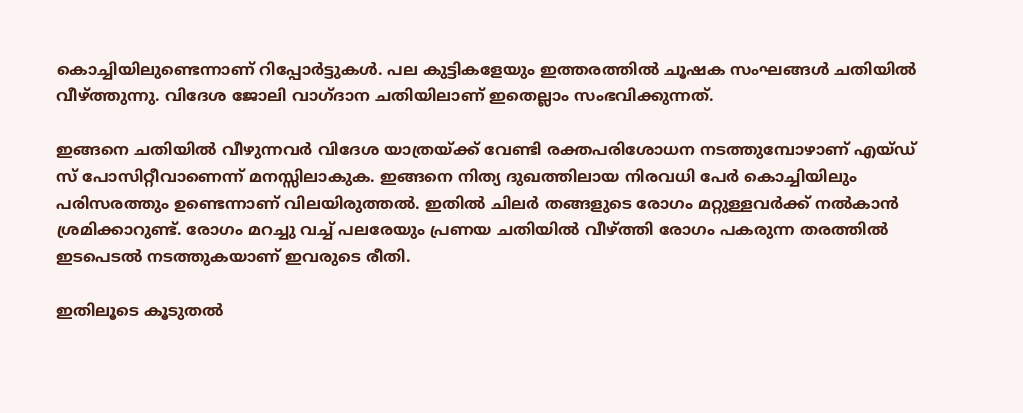കൊച്ചിയിലുണ്ടെന്നാണ് റിപ്പോര്‍ട്ടുകള്‍. പല കുട്ടികളേയും ഇത്തരത്തില്‍ ചൂഷക സംഘങ്ങള്‍ ചതിയില്‍ വീഴ്ത്തുന്നു. വിദേശ ജോലി വാഗ്ദാന ചതിയിലാണ് ഇതെല്ലാം സംഭവിക്കുന്നത്.

ഇങ്ങനെ ചതിയില്‍ വീഴുന്നവര്‍ വിദേശ യാത്രയ്ക്ക് വേണ്ടി രക്തപരിശോധന നടത്തുമ്പോഴാണ് എയ്ഡ് സ് പോസിറ്റീവാണെന്ന് മനസ്സിലാകുക. ഇങ്ങനെ നിത്യ ദുഖത്തിലായ നിരവധി പേര്‍ കൊച്ചിയിലും പരിസരത്തും ഉണ്ടെന്നാണ് വിലയിരുത്തല്‍. ഇതില്‍ ചിലര്‍ തങ്ങളുടെ രോഗം മറ്റുള്ളവര്‍ക്ക് നല്‍കാന്‍ ശ്രമിക്കാറുണ്ട്. രോഗം മറച്ചു വച്ച് പലരേയും പ്രണയ ചതിയില്‍ വീഴ്ത്തി രോഗം പകരുന്ന തരത്തില്‍ ഇടപെടല്‍ നടത്തുകയാണ് ഇവരുടെ രീതി.

ഇതിലൂടെ കൂടുതല്‍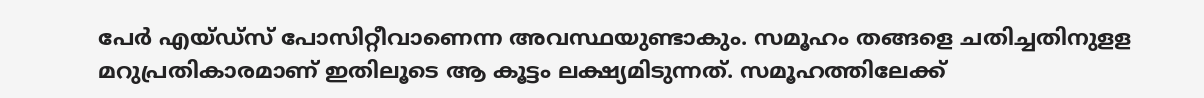പേര്‍ എയ്ഡ്സ് പോസിറ്റീവാണെന്ന അവസ്ഥയുണ്ടാകും. സമൂഹം തങ്ങളെ ചതിച്ചതിനുളള മറുപ്രതികാരമാണ് ഇതിലൂടെ ആ കൂട്ടം ലക്ഷ്യമിടുന്നത്. സമൂഹത്തിലേക്ക്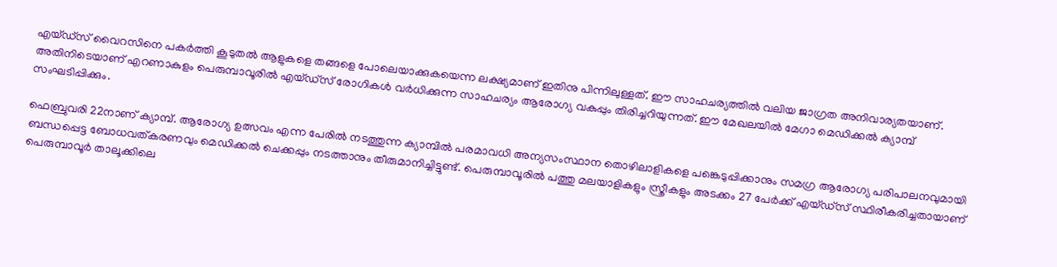എയ്ഡ്സ് വൈറസിനെ പകര്‍ത്തി കൂടുതല്‍ ആളുകളെ തങ്ങളെ പോലെയാക്കുകയെന്ന ലക്ഷ്യമാണ് ഇതിനു പിന്നിലുള്ളത്. ഈ സാഹചര്യത്തില്‍ വലിയ ജാഗ്രത അനിവാര്യതയാണ്. അതിനിടെയാണ് എറണാകുളം പെരുമ്പാവൂരില്‍ എയ്ഡ്‌സ് രോഗികള്‍ വര്‍ധിക്കുന്ന സാഹചര്യം ആരോഗ്യ വകുപ്പും തിരിച്ചറിയുന്നത്. ഈ മേഖലയില്‍ മേഗാ മെഡിക്കല്‍ ക്യാമ്പ് സംഘടിപ്പിക്കും.

ഫെബ്രുവരി 22നാണ് ക്യാമ്പ്. ആരോഗ്യ ഉത്സവം എന്ന പേരില്‍ നടത്തുന്ന ക്യാമ്പില്‍ പരമാവധി അന്യസംസ്ഥാന തൊഴിലാളികളെ പങ്കെടുപ്പിക്കാനും സമഗ്ര ആരോഗ്യ പരിപാലനവുമായി ബന്ധപ്പെട്ട ബോധവത്കരണവും മെഡിക്കല്‍ ചെക്കപ്പും നടത്താനും തീരുമാനിച്ചിട്ടുണ്ട്. പെരുമ്പാവൂരില്‍ പത്തു മലയാളികളും സ്ത്രീകളും അടക്കം 27 പേര്‍ക്ക് എയ്ഡ്‌സ് സ്ഥിരീകരിച്ചതായാണ് പെരുമ്പാവൂര്‍ താലൂക്കിലെ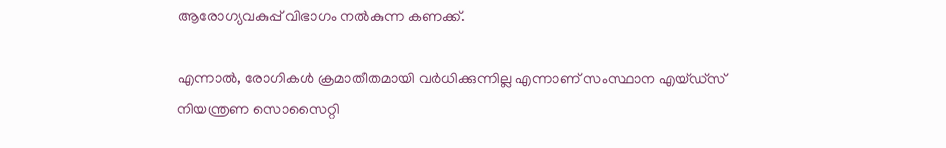ആരോഗ്യവകുപ്പ് വിഭാഗം നല്‍കുന്ന കണക്ക്.

എന്നാല്‍, രോഗികള്‍ ക്രമാതീതമായി വര്‍ധിക്കുന്നില്ല എന്നാണ് സംസ്ഥാന എയ്ഡ്സ് നിയന്ത്രണ സൊസൈറ്റി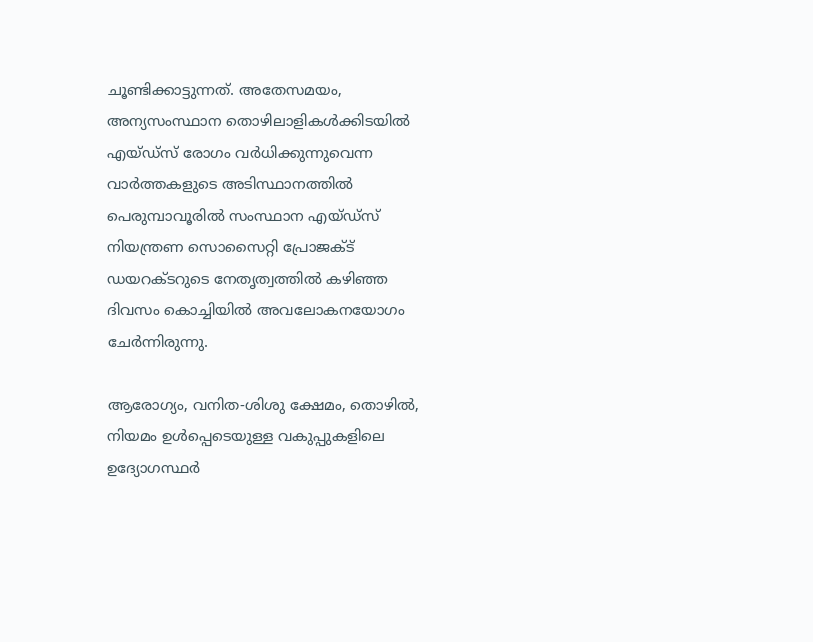ചൂണ്ടിക്കാട്ടുന്നത്. അതേസമയം, അന്യസംസ്ഥാന തൊഴിലാളികള്‍ക്കിടയില്‍ എയ്ഡ്സ് രോഗം വര്‍ധിക്കുന്നുവെന്ന വാര്‍ത്തകളുടെ അടിസ്ഥാനത്തില്‍ പെരുമ്പാവൂരില്‍ സംസ്ഥാന എയ്ഡ്സ് നിയന്ത്രണ സൊസൈറ്റി പ്രോജക്ട് ഡയറക്ടറുടെ നേതൃത്വത്തില്‍ കഴിഞ്ഞ ദിവസം കൊച്ചിയില്‍ അവലോകനയോഗം ചേര്‍ന്നിരുന്നു.

ആരോഗ്യം, വനിത-ശിശു ക്ഷേമം, തൊഴില്‍, നിയമം ഉള്‍പ്പെടെയുള്ള വകുപ്പുകളിലെ ഉദ്യോഗസ്ഥര്‍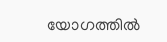യോഗത്തില്‍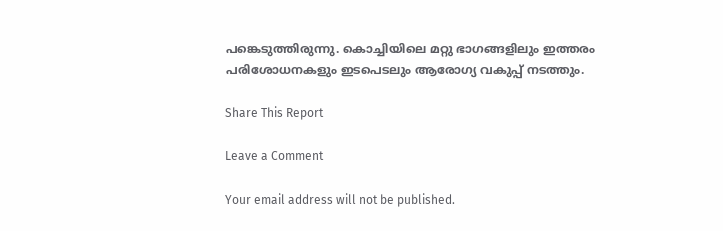പങ്കെടുത്തിരുന്നു. കൊച്ചിയിലെ മറ്റു ഭാഗങ്ങളിലും ഇത്തരം പരിശോധനകളും ഇടപെടലും ആരോഗ്യ വകുപ്പ് നടത്തും.

Share This Report

Leave a Comment

Your email address will not be published.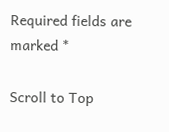Required fields are marked *

Scroll to Top